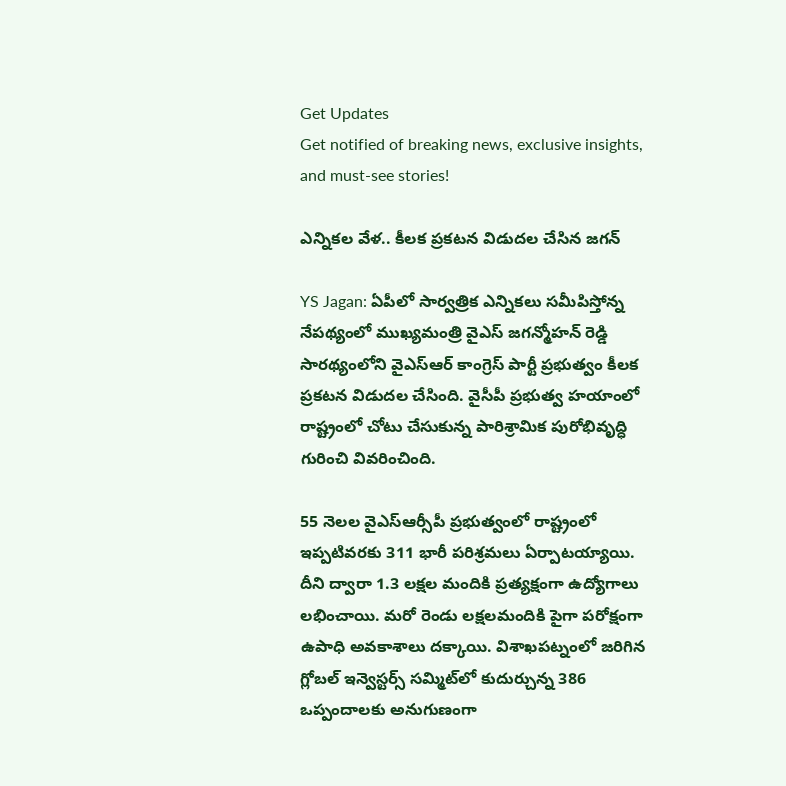Get Updates
Get notified of breaking news, exclusive insights, and must-see stories!

ఎన్నికల వేళ.. కీలక ప్రకటన విడుదల చేసిన జగన్

YS Jagan: ఏపీలో సార్వత్రిక ఎన్నికలు సమీపిస్తోన్న నేపథ్యంలో ముఖ్యమంత్రి వైఎస్ జగన్మోహన్ రెడ్డి సారథ్యంలోని వైఎస్ఆర్ కాంగ్రెస్ పార్టీ ప్రభుత్వం కీలక ప్రకటన విడుదల చేసింది. వైసీపీ ప్రభుత్వ హయాంలో రాష్ట్రంలో చోటు చేసుకున్న పారిశ్రామిక పురోభివృద్ధి గురించి వివరించింది.

55 నెలల వైఎస్ఆర్సీపీ ప్రభుత్వంలో రాష్ట్రంలో ఇప్పటివరకు 311 భారీ పరిశ్రమలు ఏర్పాటయ్యాయి. దీని ద్వారా 1.3 లక్షల మందికి ప్రత్యక్షంగా ఉద్యోగాలు లభించాయి. మరో రెండు లక్షలమందికి పైగా పరోక్షంగా ఉపాధి అవకాశాలు దక్కాయి. విశాఖపట్నంలో జరిగిన గ్లోబల్ ఇన్వెస్టర్స్ సమ్మిట్‌లో కుదుర్చున్న 386 ఒప్పందాలకు అనుగుణంగా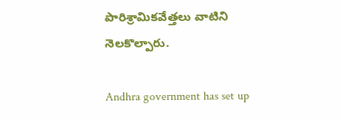పారిశ్రామికవేత్తలు వాటిని నెలకొల్పారు.

Andhra government has set up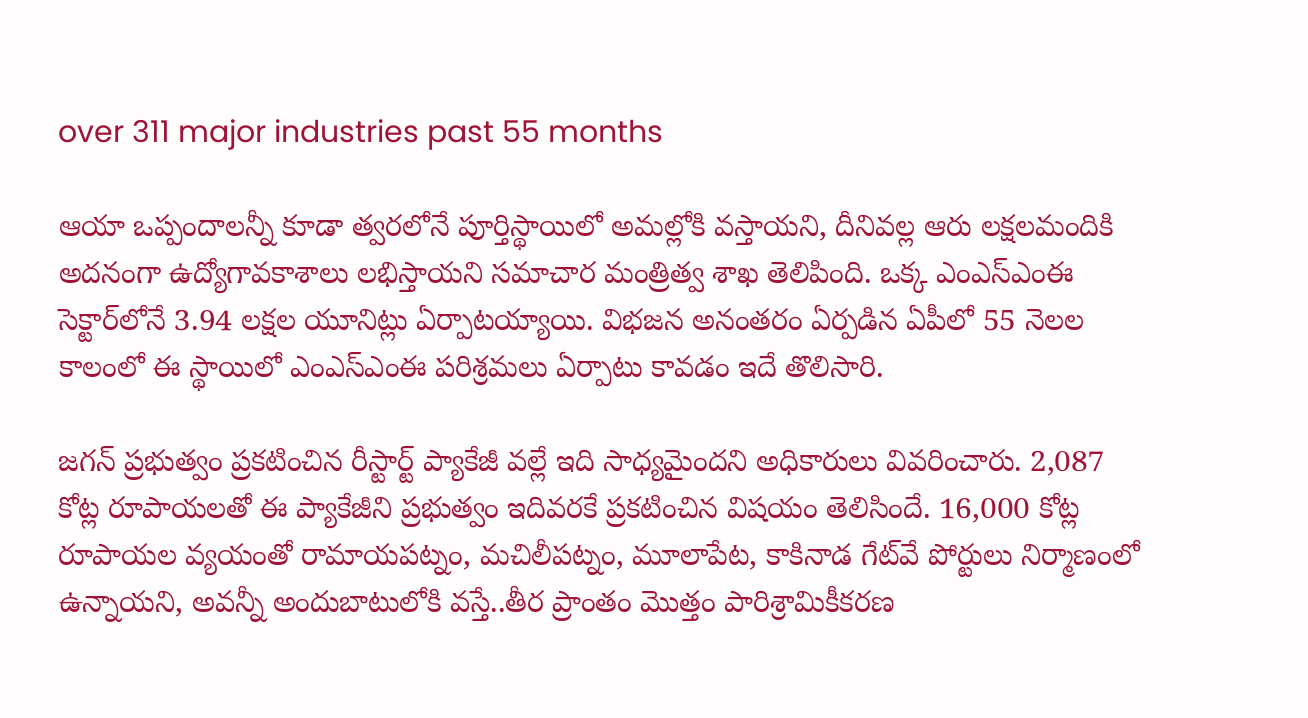over 311 major industries past 55 months

ఆయా ఒప్పందాలన్నీ కూడా త్వరలోనే పూర్తిస్థాయిలో అమల్లోకి వస్తాయని, దీనివల్ల ఆరు లక్షలమందికి అదనంగా ఉద్యోగావకాశాలు లభిస్తాయని సమాచార మంత్రిత్వ శాఖ తెలిపింది. ఒక్క ఎంఎస్ఎంఈ సెక్టార్‌లోనే 3.94 లక్షల యూనిట్లు ఏర్పాటయ్యాయి. విభజన అనంతరం ఏర్పడిన ఏపీలో 55 నెలల కాలంలో ఈ స్థాయిలో ఎంఎస్ఎంఈ పరిశ్రమలు ఏర్పాటు కావడం ఇదే తొలిసారి.

జగన్ ప్రభుత్వం ప్రకటించిన రీస్టార్ట్ ప్యాకేజీ వల్లే ఇది సాధ్యమైందని అధికారులు వివరించారు. 2,087 కోట్ల రూపాయలతో ఈ ప్యాకేజీని ప్రభుత్వం ఇదివరకే ప్రకటించిన విషయం తెలిసిందే. 16,000 కోట్ల రూపాయల వ్యయంతో రామాయపట్నం, మచిలీపట్నం, మూలాపేట, కాకినాడ గేట్‌వే పోర్టులు నిర్మాణంలో ఉన్నాయని, అవన్నీ అందుబాటులోకి వస్తే..తీర ప్రాంతం మొత్తం పారిశ్రామికీకరణ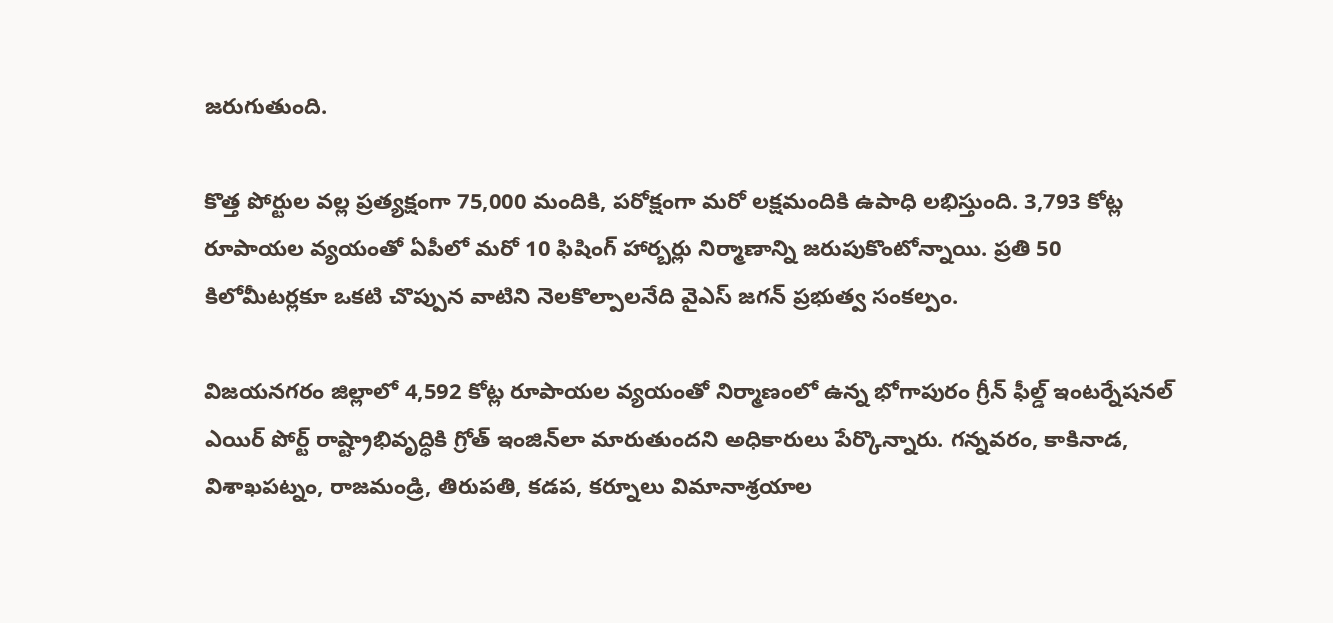జరుగుతుంది.

కొత్త పోర్టుల వల్ల ప్రత్యక్షంగా 75,000 మందికి, పరోక్షంగా మరో లక్షమందికి ఉపాధి లభిస్తుంది. 3,793 కోట్ల రూపాయల వ్యయంతో ఏపీలో మరో 10 ఫిషింగ్ హార్బర్లు నిర్మాణాన్ని జరుపుకొంటోన్నాయి. ప్రతి 50 కిలోమీటర్లకూ ఒకటి చొప్పున వాటిని నెలకొల్పాలనేది వైఎస్ జగన్ ప్రభుత్వ సంకల్పం.

విజయనగరం జిల్లాలో 4,592 కోట్ల రూపాయల వ్యయంతో నిర్మాణంలో ఉన్న భోగాపురం గ్రీన్ ఫీల్డ్ ఇంటర్నేషనల్ ఎయిర్ పోర్ట్ రాష్ట్రాభివృద్ధికి గ్రోత్ ఇంజిన్‌లా మారుతుందని అధికారులు పేర్కొన్నారు. గన్నవరం, కాకినాడ, విశాఖపట్నం, రాజమండ్రి, తిరుపతి, కడప, కర్నూలు విమానాశ్రయాల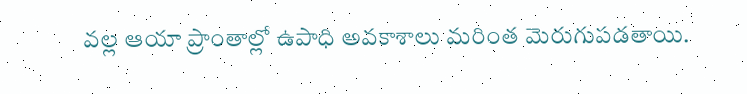వల్ల ఆయా ప్రాంతాల్లో ఉపాధి అవకాశాలు మరింత మెరుగుపడతాయి.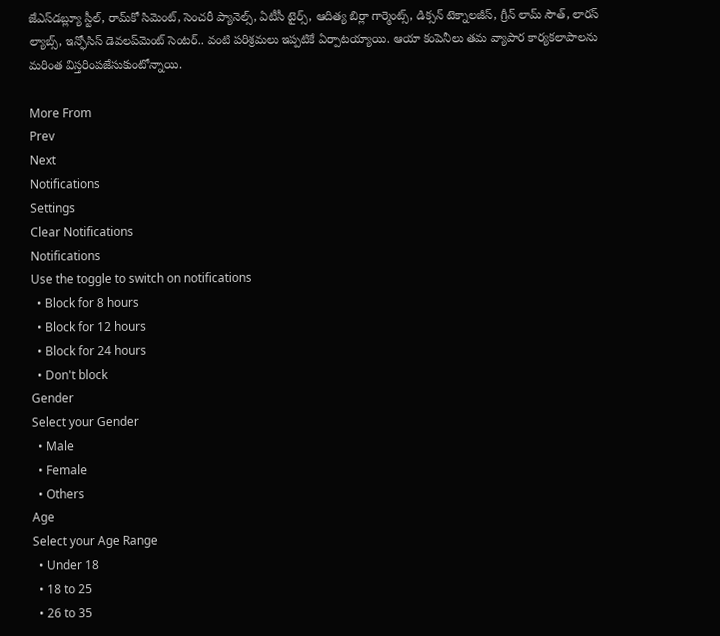జేఎస్‌డబ్ల్యూ స్టీల్, రామ్‌కో సిమెంట్, సెంచరీ ప్యానెల్స్, ఏటీసీ టైర్స్, ఆదిత్య బిర్లా గార్మెంట్స్, డిక్సన్ టెక్నాలజీస్, గ్రీన్ లామ్ సౌత్, లారస్ ల్యాబ్స్, ఇన్ఫోసిస్ డెవలప్‌మెంట్ సెంటర్.. వంటి పరిశ్రమలు ఇప్పటికే ఏర్పాటయ్యాయి. ఆయా కంపెనీలు తమ వ్యాపార కార్యకలాపాలను మరింత విస్తరింపజేసుకుంటోన్నాయి.

More From
Prev
Next
Notifications
Settings
Clear Notifications
Notifications
Use the toggle to switch on notifications
  • Block for 8 hours
  • Block for 12 hours
  • Block for 24 hours
  • Don't block
Gender
Select your Gender
  • Male
  • Female
  • Others
Age
Select your Age Range
  • Under 18
  • 18 to 25
  • 26 to 35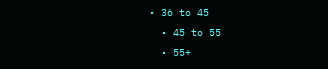• 36 to 45
  • 45 to 55
  • 55+